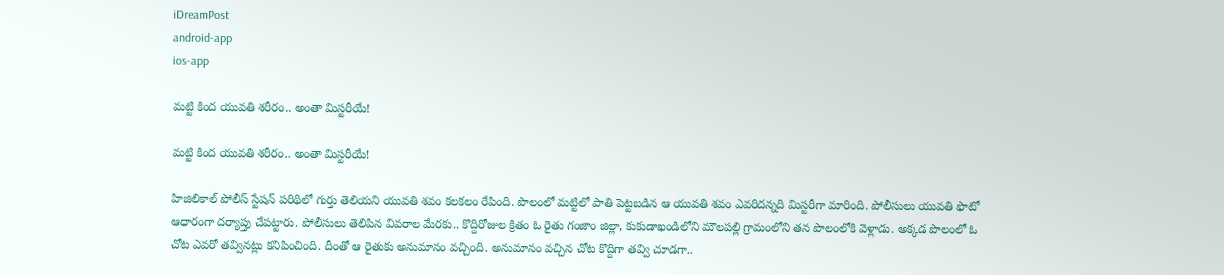iDreamPost
android-app
ios-app

మట్టి కింద యువతి శరీరం.. అంతా మిస్టరీయే!

మట్టి కింద యువతి శరీరం.. అంతా మిస్టరీయే!

హిజిలికాల్‌ పోలీస్‌ స్టేషన్‌ పరిథిలో గుర్తు తెలియని యువతి శవం కలకలం రేపింది. పొలంలో మట్టిలో పాతి పెట్టబడిన ఆ యువతి శవం ఎవరిదన్నది మిస్టరీగా మారింది. పోలీసులు యువతి ఫొటో ఆధారంగా దర్యాప్తు చేపట్టారు. పోలీసులు తెలిపిన వివరాల మేరకు.. కొద్దిరోజుల క్రితం ఓ రైతు గంజాం జిల్లా, కుకుడాఖండిలోని మౌలపల్లి గ్రామంలోని తన పొలంలోకి వెళ్లాడు. అక్కడ పొలంలో ఓ చోట ఎవరో తవ్వినట్లు కనిపించింది. దీంతో ఆ రైతుకు అనుమానం వచ్చింది. అనుమానం వచ్చిన చోట కొద్దిగా తవ్వి చూడగా..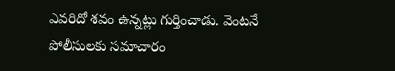ఎవరిదో శవం ఉన్నట్లు గుర్తించాడు. వెంటనే పోలీసులకు సమాచారం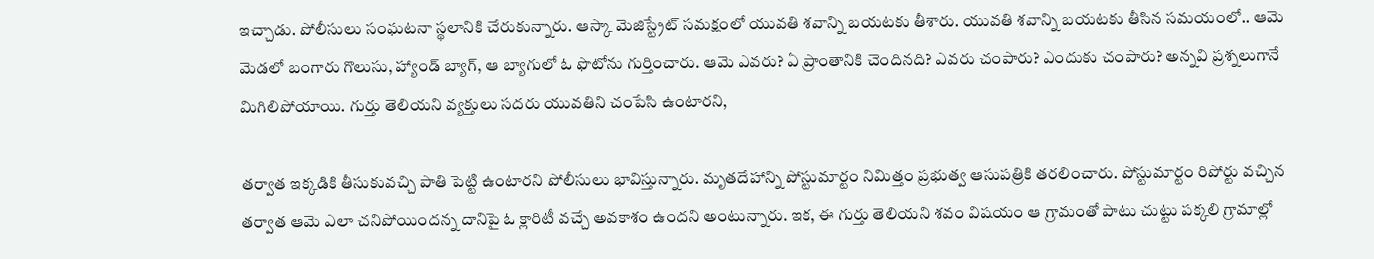ఇచ్చాడు. పోలీసులు సంఘటనా స్థలానికి చేరుకున్నారు. ఆస్కా మెజిస్ట్రేట్‌ సమక్షంలో యువతి శవాన్ని బయటకు తీశారు. యువతి శవాన్ని బయటకు తీసిన సమయంలో.. ఆమె మెడలో బంగారు గొలుసు, హ్యాండ్‌ బ్యాగ్‌, ఆ బ్యాగులో ఓ ఫొటోను గుర్తించారు. ఆమె ఎవరు? ఏ ప్రాంతానికి చెందినది? ఎవరు చంపారు? ఎందుకు చంపారు? అన్నవి ప్రశ్నలుగానే మిగిలిపోయాయి. గుర్తు తెలియని వ్యక్తులు సదరు యువతిని చంపేసి ఉంటారని,

తర్వాత ఇక్కడికి తీసుకువచ్చి పాతి పెట్టి ఉంటారని పోలీసులు భావిస్తున్నారు. మృతదేహాన్ని పోస్టుమార్టం నిమిత్తం ప్రభుత్వ ఆసుపత్రికి తరలించారు. పోస్టుమార్టం రిపోర్టు వచ్చిన తర్వాత ఆమె ఎలా చనిపోయిందన్న దానిపై ఓ క్లారిటీ వచ్చే అవకాశం ఉందని అంటున్నారు. ఇక, ఈ గుర్తు తెలియని శవం విషయం ఆ గ్రామంతో పాటు చుట్టు పక్కలి గ్రామాల్లో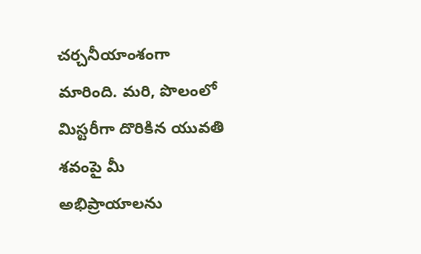చర్చనీయాంశంగా మారింది. మరి, పొలంలో మిస్టరీగా దొరికిన యువతి శవంపై మీ అభిప్రాయాలను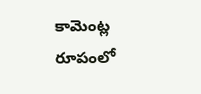కామెం‍ట్ల రూపంలో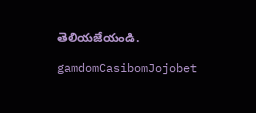తెలియజేయండి.

gamdomCasibomJojobet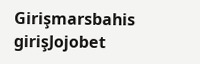Girişmarsbahis girişJojobet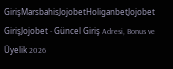GirişMarsbahisJojobetHoliganbetJojobet GirişJojobet - Güncel Giriş Adresi, Bonus ve Üyelik 2026